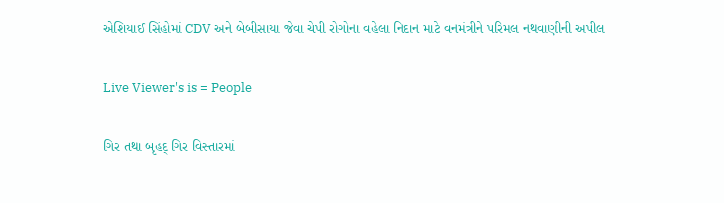એશિયાઈ સિંહોમાં CDV અને બેબીસાયા જેવા ચેપી રોગોના વહેલા નિદાન માટે વનમંત્રીને પરિમલ નથવાણીની અપીલ

Live Viewer's is = People

ગિર તથા બૃહદ્ ગિર વિસ્તારમાં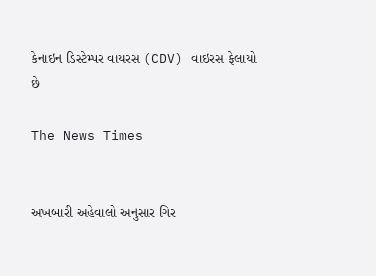કેનાઇન ડિસ્ટેમ્પર વાયરસ (CDV) વાઇરસ ફેલાયો છે

The News Times


અખબારી અહેવાલો અનુસાર ગિર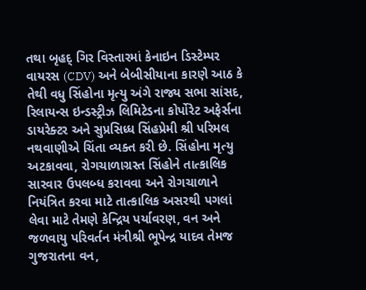તથા બૃહદ્ ગિર વિસ્તારમાં કેનાઇન ડિસ્ટેમ્પર વાયરસ (CDV) અને બેબીસીયાના કારણે આઠ કે તેથી વધુ સિંહોના મૃત્યુ અંગે રાજ્ય સભા સાંસદ, રિલાયન્સ ઇન્ડસ્ટ્રીઝ લિમિટેડના કોર્પોરેટ અફેર્સના ડાયરેક્ટર અને સુપ્રસિધ્ધ સિંહપ્રેમી શ્રી પરિમલ નથવાણીએ ચિંતા વ્યક્ત કરી છે. સિંહોના મૃત્યુ અટકાવવા, રોગચાળાગ્રસ્ત સિંહોને તાત્કાલિક સારવાર ઉપલબ્ધ કરાવવા અને રોગચાળાને નિયંત્રિત કરવા માટે તાત્કાલિક અસરથી પગલાં લેવા માટે તેમણે કેન્દ્રિય પર્યાવરણ, વન અને જળવાયુ પરિવર્તન મંત્રીશ્રી ભૂપેન્દ્ર યાદવ તેમજ ગુજરાતના વન,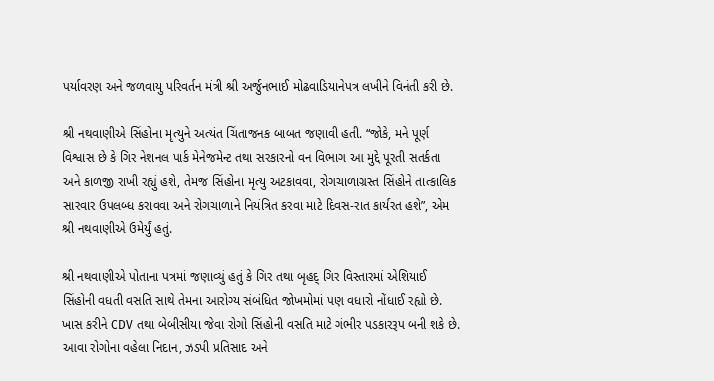પર્યાવરણ અને જળવાયુ પરિવર્તન મંત્રી શ્રી અર્જુનભાઈ મોઢવાડિયાનેપત્ર લખીને વિનંતી કરી છે.

શ્રી નથવાણીએ સિંહોના મૃત્યુને અત્યંત ચિંતાજનક બાબત જણાવી હતી. “જોકે, મને પૂર્ણ વિશ્વાસ છે કે ગિર નેશનલ પાર્ક મેનેજમેન્ટ તથા સરકારનો વન વિભાગ આ મુદ્દે પૂરતી સતર્કતા અને કાળજી રાખી રહ્યું હશે, તેમજ સિંહોના મૃત્યુ અટકાવવા, રોગચાળાગ્રસ્ત સિંહોને તાત્કાલિક સારવાર ઉપલબ્ધ કરાવવા અને રોગચાળાને નિયંત્રિત કરવા માટે દિવસ-રાત કાર્યરત હશે”, એમ શ્રી નથવાણીએ ઉમેર્યું હતું.

શ્રી નથવાણીએ પોતાના પત્રમાં જણાવ્યું હતું કે ગિર તથા બૃહદ્ ગિર વિસ્તારમાં એશિયાઈ સિંહોની વધતી વસતિ સાથે તેમના આરોગ્ય સંબંધિત જોખમોમાં પણ વધારો નોંધાઈ રહ્યો છે. ખાસ કરીને CDV તથા બેબીસીયા જેવા રોગો સિંહોની વસતિ માટે ગંભીર પડકારરૂપ બની શકે છે. આવા રોગોના વહેલા નિદાન, ઝડપી પ્રતિસાદ અને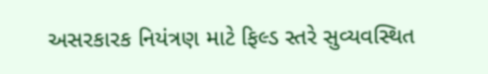અસરકારક નિયંત્રણ માટે ફિલ્ડ સ્તરે સુવ્યવસ્થિત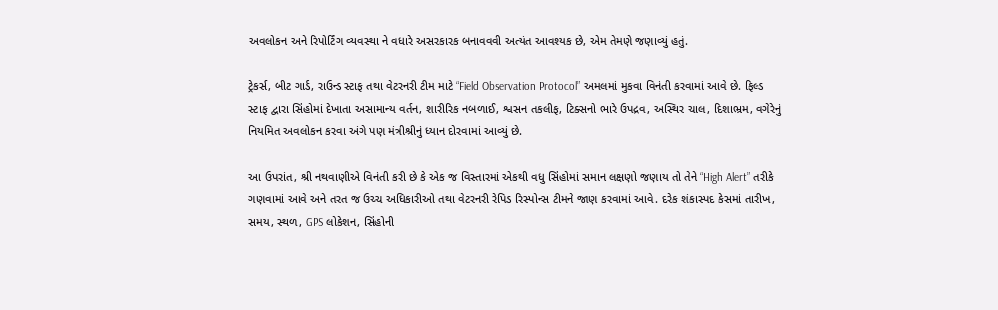અવલોકન અને રિપોર્ટિંગ વ્યવસ્થા ને વધારે અસરકારક બનાવવવી અત્યંત આવશ્યક છે, એમ તેમણે જણાવ્યું હતું.

ટ્રેકર્સ, બીટ ગાર્ડ, રાઉન્ડ સ્ટાફ તથા વેટરનરી ટીમ માટે “Field Observation Protocol” અમલમાં મુકવા વિનંતી કરવામાં આવે છે. ફિલ્ડ સ્ટાફ દ્વારા સિંહોમાં દેખાતા અસામાન્ય વર્તન, શારીરિક નબળાઈ, શ્વસન તકલીફ, ટિક્સનો ભારે ઉપદ્રવ, અસ્થિર ચાલ, દિશાભ્રમ, વગેરેનું નિયમિત અવલોકન કરવા અંગે પણ મંત્રીશ્રીનું ધ્યાન દોરવામાં આવ્યું છે.

આ ઉપરાંત, શ્રી નથવાણીએ વિનંતી કરી છે કે એક જ વિસ્તારમાં એકથી વધુ સિંહોમાં સમાન લક્ષણો જણાય તો તેને “High Alert” તરીકે ગણવામાં આવે અને તરત જ ઉચ્ચ અધિકારીઓ તથા વેટરનરી રેપિડ રિસ્પોન્સ ટીમને જાણ કરવામાં આવે. દરેક શંકાસ્પદ કેસમાં તારીખ, સમય, સ્થળ, GPS લોકેશન, સિંહોની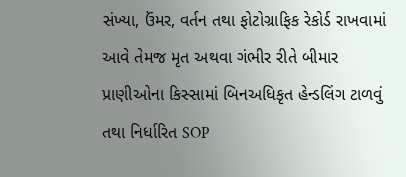સંખ્યા, ઉંમર, વર્તન તથા ફોટોગ્રાફિક રેકોર્ડ રાખવામાં આવે તેમજ મૃત અથવા ગંભીર રીતે બીમાર પ્રાણીઓના કિસ્સામાં બિનઅધિકૃત હેન્ડલિંગ ટાળવું તથા નિર્ધારિત SOP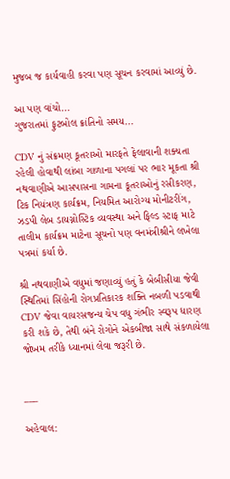મુજબ જ કાર્યવાહી કરવા પણ સૂચન કરવામાં આવ્યું છે.

આ પણ વાંચો...
ગુજરાતમાં ફુટબોલ ક્રાંતિનો સમય...

CDV નું સંક્રમણ કૂતરાઓ મારફતે ફેલાવાની શક્યતા રહેલી હોવાથી લાંબા ગાળાના પગલાં પર ભાર મૂકતા શ્રી નથવાણીએ આસપાસના ગામના કૂતરાઓનું રસીકરણ, ટિક નિયંત્રણ કાર્યક્રમ, નિયમિત આરોગ્ય મોનીટરીંગ, ઝડપી લેબ ડાયગ્નોસ્ટિક વ્યવસ્થા અને ફિલ્ડ સ્ટાફ માટે તાલીમ કાર્યક્રમ માટેના સૂચનો પણ વનમંત્રીશ્રીને લખેલા પત્રમાં કર્યા છે.

શ્રી નથવાણીએ વધુમાં જણાવ્યું હતું કે બેબીસીયા જેવી સ્થિતિમાં સિંહોની રોગપ્રતિકારક શક્તિ નબળી પડવાથી CDV જેવા વાયરસજન્ય ચેપ વધુ ગંભીર સ્વરૂપ ધારણ કરી શકે છે, તેથી બંને રોગોને એકબીજા સાથે સંકળાયેલા જોખમ તરીકે ધ્યાનમાં લેવા જરૂરી છે.


___

અહેવાલ: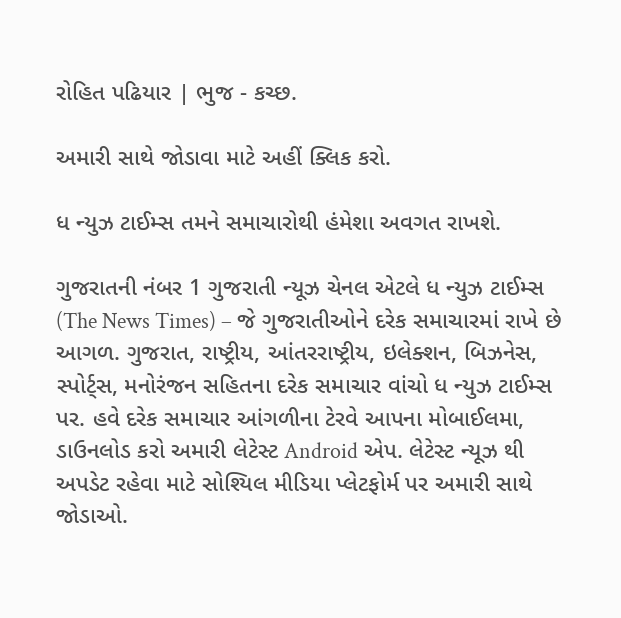રોહિત પઢિયાર | ભુજ - કચ્છ.

અમારી સાથે જોડાવા માટે અહીં ક્લિક કરો.

ધ ન્યુઝ ટાઈમ્સ તમને સમાચારોથી હંમેશા અવગત રાખશે.

ગુજરાતની નંબર 1 ગુજરાતી ન્યૂઝ ચેનલ એટલે ધ ન્યુઝ ટાઈમ્સ (The News Times) – જે ગુજરાતીઓને દરેક સમાચારમાં રાખે છે આગળ. ગુજરાત, રાષ્ટ્રીય, આંતરરાષ્ટ્રીય, ઇલેક્શન, બિઝનેસ, સ્પોર્ટ્સ, મનોરંજન સહિતના દરેક સમાચાર વાંચો ધ ન્યુઝ ટાઈમ્સ પર. હવે દરેક સમાચાર આંગળીના ટેરવે આપના મોબાઈલમા, ડાઉનલોડ કરો અમારી લેટેસ્ટ Android એપ. લેટેસ્ટ ન્યૂઝ થી અપડેટ રહેવા માટે સોશ્યિલ મીડિયા પ્લેટફોર્મ પર અમારી સાથે જોડાઓ.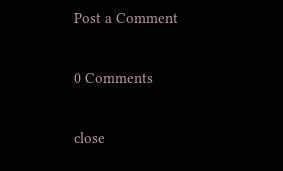Post a Comment

0 Comments

close